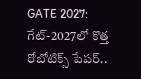GATE 2027: గేట్-2027లో కొత్త రోబోటిక్స్ పేపర్..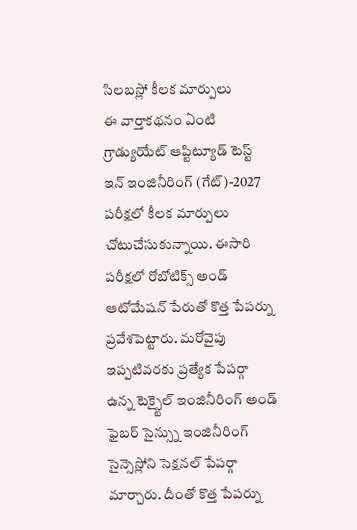సిలబస్లో కీలక మార్పులు
ఈ వార్తాకథనం ఏంటి
గ్రాడ్యుయేట్ ఆప్టిట్యూడ్ టెస్ట్ ఇన్ ఇంజినీరింగ్ (గేట్)-2027 పరీక్షలో కీలక మార్పులు చోటుచేసుకున్నాయి. ఈసారి పరీక్షలో రోబోటిక్స్ అండ్ ఆటోమేషన్ పేరుతో కొత్త పేపర్ను ప్రవేశపెట్టారు. మరోవైపు ఇప్పటివరకు ప్రత్యేక పేపర్గా ఉన్న టెక్స్టైల్ ఇంజినీరింగ్ అండ్ ఫైబర్ సైన్స్ను ఇంజినీరింగ్ సైన్సెస్లోని సెక్షనల్ పేపర్గా మార్చారు. దీంతో కొత్త పేపర్ను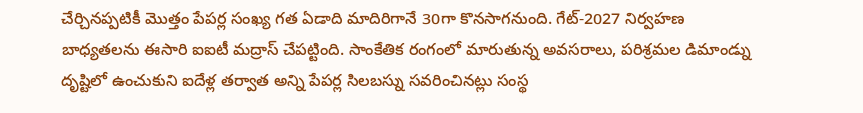చేర్చినప్పటికీ మొత్తం పేపర్ల సంఖ్య గత ఏడాది మాదిరిగానే 30గా కొనసాగనుంది. గేట్-2027 నిర్వహణ బాధ్యతలను ఈసారి ఐఐటీ మద్రాస్ చేపట్టింది. సాంకేతిక రంగంలో మారుతున్న అవసరాలు, పరిశ్రమల డిమాండ్ను దృష్టిలో ఉంచుకుని ఐదేళ్ల తర్వాత అన్ని పేపర్ల సిలబస్ను సవరించినట్లు సంస్థ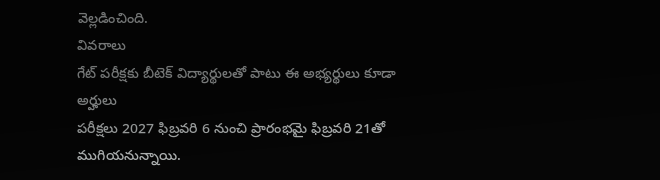వెల్లడించింది.
వివరాలు
గేట్ పరీక్షకు బీటెక్ విద్యార్థులతో పాటు ఈ అభ్యర్థులు కూడా అర్హులు
పరీక్షలు 2027 ఫిబ్రవరి 6 నుంచి ప్రారంభమై ఫిబ్రవరి 21తో ముగియనున్నాయి.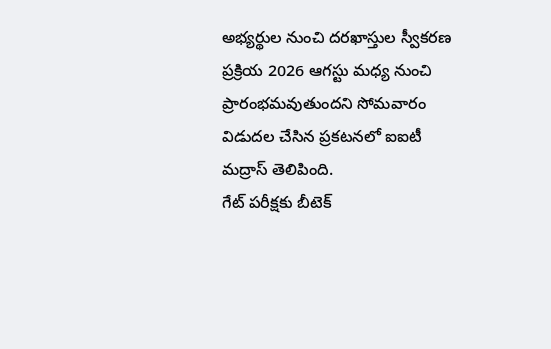అభ్యర్థుల నుంచి దరఖాస్తుల స్వీకరణ ప్రక్రియ 2026 ఆగస్టు మధ్య నుంచి ప్రారంభమవుతుందని సోమవారం విడుదల చేసిన ప్రకటనలో ఐఐటీ మద్రాస్ తెలిపింది.
గేట్ పరీక్షకు బీటెక్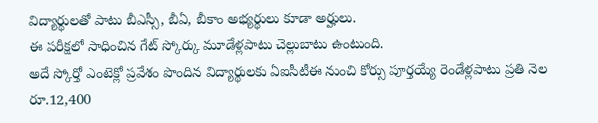విద్యార్థులతో పాటు బీఎస్సీ, బీఏ, బీకాం అభ్యర్థులు కూడా అర్హులు.
ఈ పరీక్షలో సాధించిన గేట్ స్కోర్కు మూడేళ్లపాటు చెల్లుబాటు ఉంటుంది.
అదే స్కోర్తో ఎంటెక్లో ప్రవేశం పొందిన విద్యార్థులకు ఏఐసీటీఈ నుంచి కోర్సు పూర్తయ్యే రెండేళ్లపాటు ప్రతి నెల రూ.12,400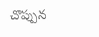చొప్పున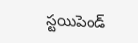స్టయిపెండ్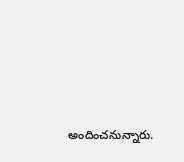అందించనున్నారు.